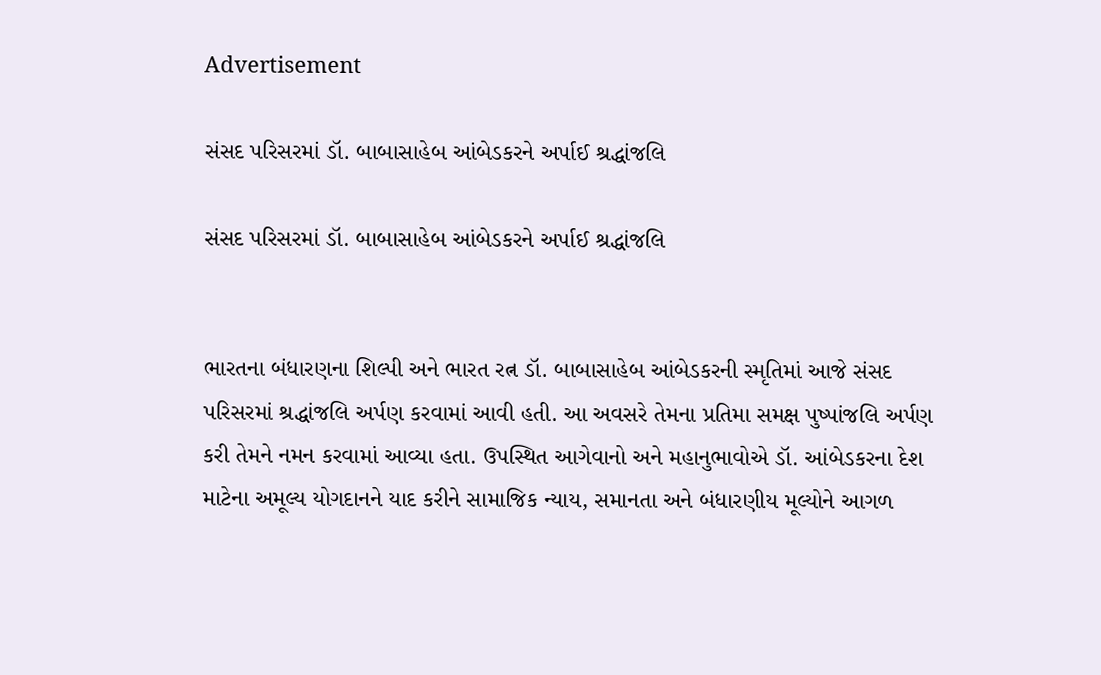Advertisement

સંસદ પરિસરમાં ડૉ. બાબાસાહેબ આંબેડકરને અર્પાઈ શ્રદ્ધાંજલિ

સંસદ પરિસરમાં ડૉ. બાબાસાહેબ આંબેડકરને અર્પાઈ શ્રદ્ધાંજલિ


ભારતના બંધારણના શિલ્પી અને ભારત રત્ન ડૉ. બાબાસાહેબ આંબેડકરની સ્મૃતિમાં આજે સંસદ પરિસરમાં શ્રદ્ધાંજલિ અર્પણ કરવામાં આવી હતી. આ અવસરે તેમના પ્રતિમા સમક્ષ પુષ્પાંજલિ અર્પણ કરી તેમને નમન કરવામાં આવ્યા હતા. ઉપસ્થિત આગેવાનો અને મહાનુભાવોએ ડૉ. આંબેડકરના દેશ માટેના અમૂલ્ય યોગદાનને યાદ કરીને સામાજિક ન્યાય, સમાનતા અને બંધારણીય મૂલ્યોને આગળ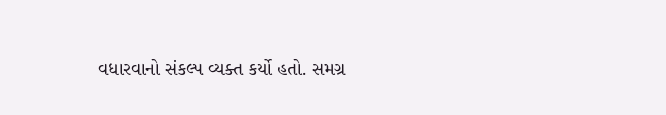વધારવાનો સંકલ્પ વ્યક્ત કર્યો હતો. સમગ્ર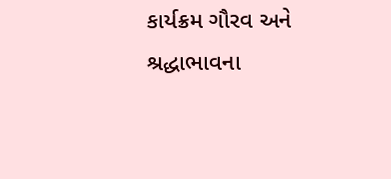કાર્યક્રમ ગૌરવ અને શ્રદ્ધાભાવના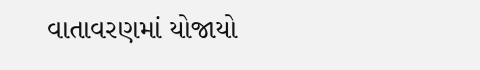વાતાવરણમાં યોજાયો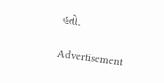હતો.

Advertisement